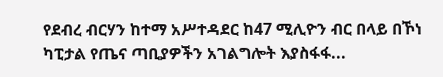የደብረ ብርሃን ከተማ አሥተዳደር ከ47 ሚሊዮን ብር በላይ በኾነ ካፒታል የጤና ጣቢያዎችን አገልግሎት እያስፋፋ...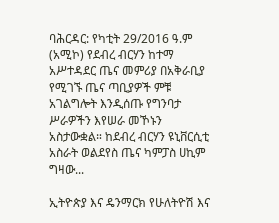ባሕርዳር: የካቲት 29/2016 ዓ.ም (አሚኮ) የደብረ ብርሃን ከተማ አሥተዳደር ጤና መምሪያ በአቅራቢያ የሚገኙ ጤና ጣቢያዎች ምቹ አገልግሎት እንዲሰጡ የግንባታ ሥራዎችን እየሠራ መኾኑን አስታውቋል። ከደብረ ብርሃን ዩኒቨርሲቲ አስራት ወልደየስ ጤና ካምፓስ ሀኪም ግዛው...

ኢትዮጵያ እና ዴንማርክ የሁለትዮሽ እና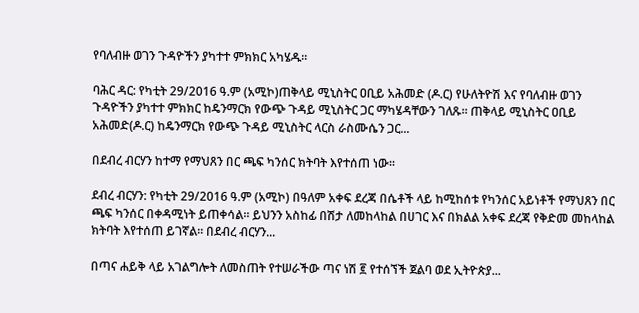የባለብዙ ወገን ጉዳዮችን ያካተተ ምክክር አካሄዱ።

ባሕር ዳር: የካቲት 29/2016 ዓ.ም (አሚኮ)ጠቅላይ ሚኒስትር ዐቢይ አሕመድ (ዶ.ር) የሁለትዮሽ እና የባለብዙ ወገን ጉዳዮችን ያካተተ ምክክር ከዴንማርክ የውጭ ጉዳይ ሚኒስትር ጋር ማካሄዳቸውን ገለጹ፡፡ ጠቅላይ ሚኒስትር ዐቢይ አሕመድ(ዶ.ር) ከዴንማርክ የውጭ ጉዳይ ሚኒስትር ላርስ ራስሙሴን ጋር...

በደብረ ብርሃን ከተማ የማህጸን በር ጫፍ ካንሰር ክትባት እየተሰጠ ነው፡፡

ደብረ ብርሃን: የካቲት 29/2016 ዓ.ም (አሚኮ) በዓለም አቀፍ ደረጃ በሴቶች ላይ ከሚከሰቱ የካንሰር አይነቶች የማህጸን በር ጫፍ ካንሰር በቀዳሚነት ይጠቀሳል። ይህንን አስከፊ በሽታ ለመከላከል በሀገር እና በክልል አቀፍ ደረጃ የቅድመ መከላከል ክትባት እየተሰጠ ይገኛል። በደብረ ብርሃን...

በጣና ሐይቅ ላይ አገልግሎት ለመስጠት የተሠራችው ጣና ነሽ ፪ የተሰኘች ጀልባ ወደ ኢትዮጵያ...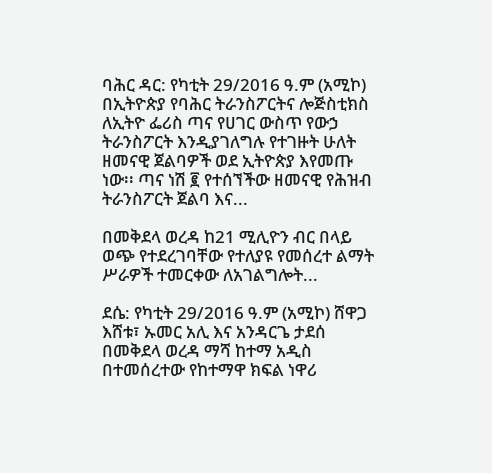ባሕር ዳር: የካቲት 29/2016 ዓ.ም (አሚኮ) በኢትዮጵያ የባሕር ትራንስፖርትና ሎጅስቲክስ ለኢትዮ ፌሪስ ጣና የሀገር ውስጥ የውኃ ትራንስፖርት እንዲያገለግሉ የተገዙት ሁለት ዘመናዊ ጀልባዎች ወደ ኢትዮጵያ እየመጡ ነው፡፡ ጣና ነሽ ፪ የተሰኘችው ዘመናዊ የሕዝብ ትራንስፖርት ጀልባ እና...

በመቅደላ ወረዳ ከ21 ሚሊዮን ብር በላይ ወጭ የተደረገባቸው የተለያዩ የመሰረተ ልማት ሥራዎች ተመርቀው ለአገልግሎት...

ደሴ: የካቲት 29/2016 ዓ.ም (አሚኮ) ሸዋጋ እሸቱ፣ ኡመር አሊ እና አንዳርጌ ታደሰ በመቅደላ ወረዳ ማሻ ከተማ አዲስ በተመሰረተው የከተማዋ ክፍል ነዋሪ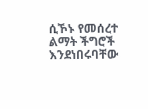ሲኾኑ የመሰረተ ልማት ችግሮች እንደነበሩባቸው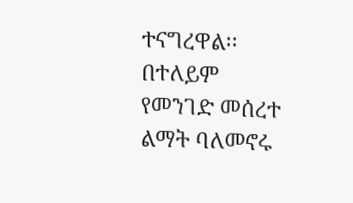ተናግረዋል፡፡ በተለይም የመንገድ መሰረተ ልማት ባለመኖሩ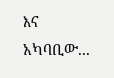እና አካባቢው...